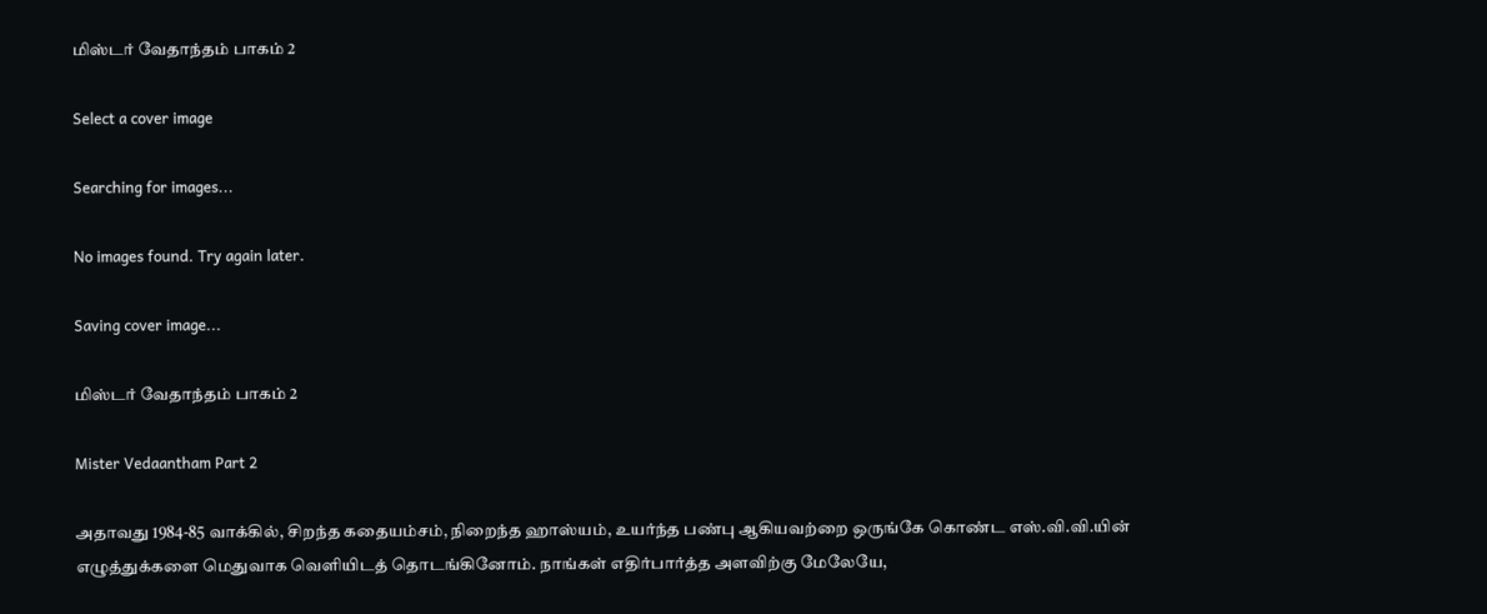மிஸ்டர் வேதாந்தம் பாகம் 2

Select a cover image

Searching for images...

No images found. Try again later.

Saving cover image...

மிஸ்டர் வேதாந்தம் பாகம் 2

Mister Vedaantham Part 2

அதாவது 1984-85 வாக்கில், சிறந்த கதையம்சம், நிறைந்த ஹாஸ்யம், உயர்ந்த பண்பு ஆகியவற்றை ஒருங்கே கொண்ட எஸ்.வி.வி.யின் எழுத்துக்களை மெதுவாக வெளியிடத் தொடங்கினோம். நாங்கள் எதிர்பார்த்த அளவிற்கு மேலேயே,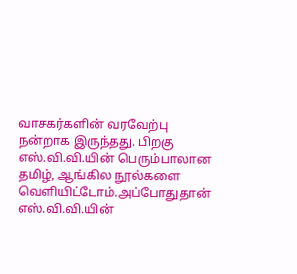வாசகர்களின் வரவேற்பு நன்றாக இருந்தது. பிறகு எஸ்.வி.வி.யின் பெரும்பாலான தமிழ், ஆங்கில நூல்களை வெளியிட்டோம்.அப்போதுதான் எஸ்.வி.வி.யின்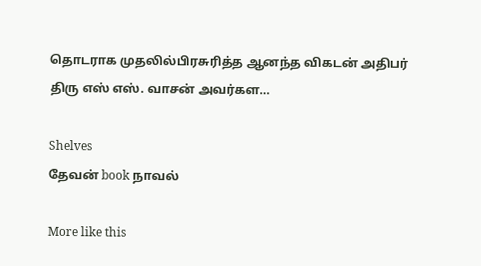தொடராக முதலில்பிரசுரித்த ஆனந்த விகடன் அதிபர் திரு எஸ் எஸ். வாசன் அவர்கள…

Shelves
தேவன் book நாவல்

More like this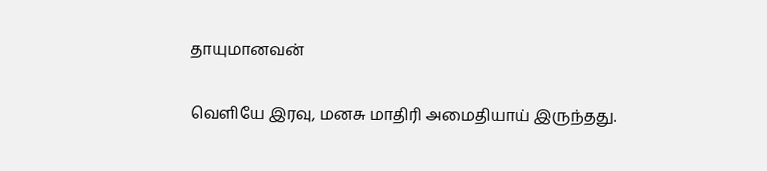தாயுமானவன்

வெளியே இரவு, மனசு மாதிரி அமைதியாய் இருந்தது.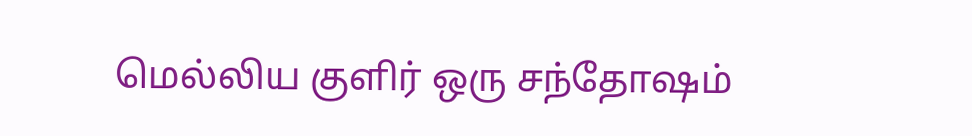மெல்லிய குளிர் ஒரு சந்தோஷம்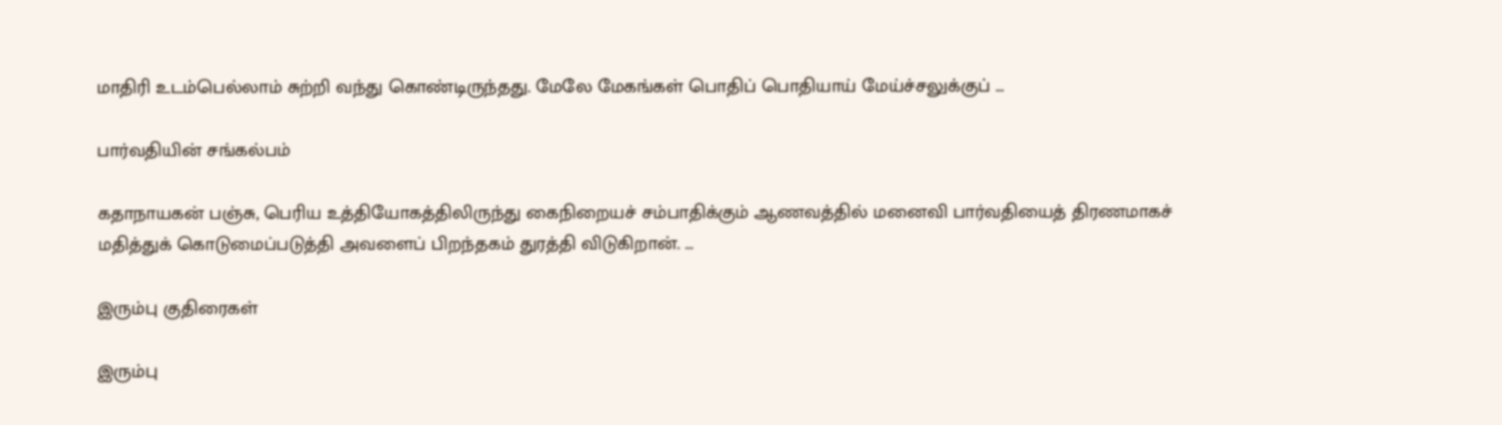மாதிரி உடம்பெல்லாம் சுற்றி வந்து கொண்டிருந்தது. மேலே மேகங்கள் பொதிப் பொதியாய் மேய்ச்சலுக்குப் …

பார்வதியின் சங்கல்பம்

கதாநாயகன் பஞ்சு, பெரிய உத்தியோகத்திலிருந்து கைநிறையச் சம்பாதிக்கும் ஆணவத்தில் மனைவி பார்வதியைத் திரணமாகச் மதித்துக் கொடுமைப்படுத்தி அவளைப் பிறந்தகம் துரத்தி விடுகிறான். …

இரும்பு குதிரைகள்

இரும்பு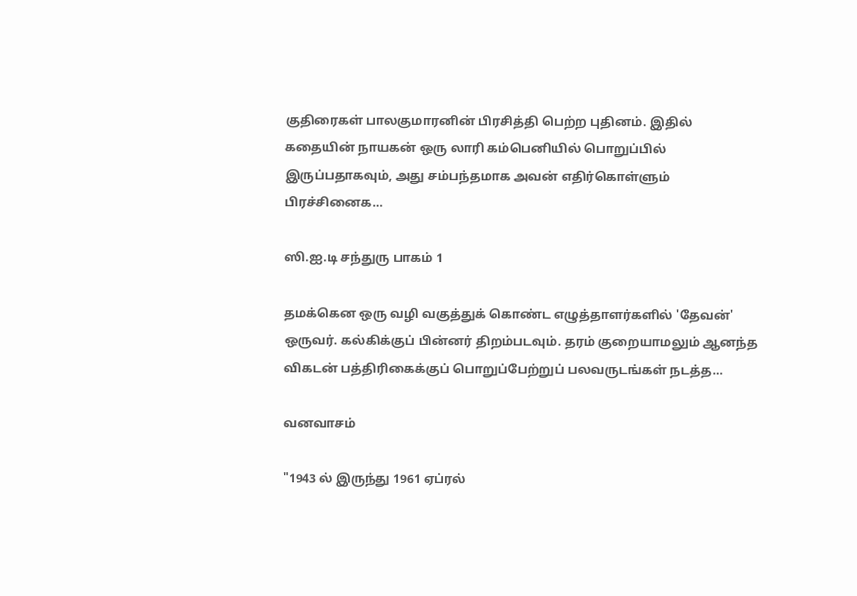குதிரைகள் பாலகுமாரனின் பிரசித்தி பெற்ற புதினம். இதில் கதையின் நாயகன் ஒரு லாரி கம்பெனியில் பொறுப்பில் இருப்பதாகவும், அது சம்பந்தமாக அவன் எதிர்கொள்ளும் பிரச்சினைக…

ஸி.ஐ.டி சந்துரு பாகம் 1

தமக்கென ஒரு வழி வகுத்துக் கொண்ட எழுத்தாளர்களில் 'தேவன்' ஒருவர். கல்கிக்குப் பின்னர் திறம்படவும். தரம் குறையாமலும் ஆனந்த விகடன் பத்திரிகைக்குப் பொறுப்பேற்றுப் பலவருடங்கள் நடத்த…

வனவாசம்

"1943 ல் இருந்து 1961 ஏப்ரல்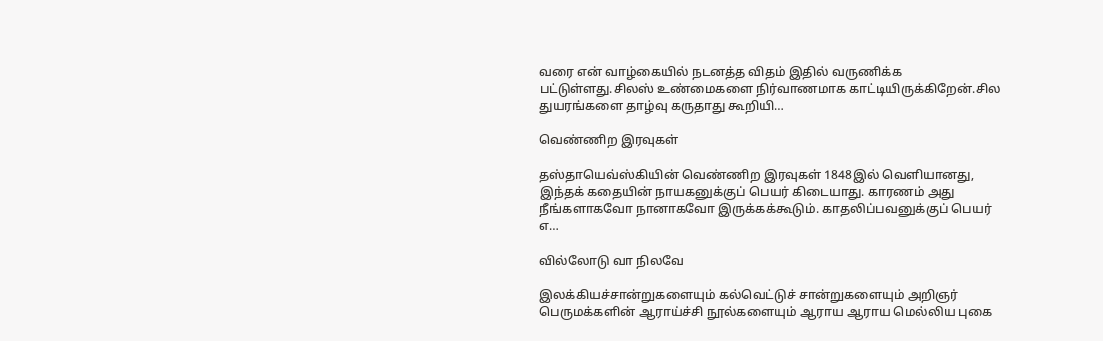வரை என் வாழ்கையில் நடனத்த விதம் இதில் வருணிக்க பட்டுள்ளது.சிலஸ் உண்மைகளை நிர்வாணமாக காட்டியிருக்கிறேன்.சில துயரங்களை தாழ்வு கருதாது கூறியி…

வெண்ணிற இரவுகள்

தஸ்தாயெவ்ஸ்கியின் வெண்ணிற இரவுகள் 1848இல் வெளியானது, இந்தக் கதையின் நாயகனுக்குப் பெயர் கிடையாது. காரணம் அது நீங்களாகவோ நானாகவோ இருக்கக்கூடும். காதலிப்பவனுக்குப் பெயர் எ…

வில்லோடு வா நிலவே

இலக்கியச்சான்றுகளையும் கல்வெட்டுச் சான்றுகளையும் அறிஞர் பெருமக்களின் ஆராய்ச்சி நூல்களையும் ஆராய ஆராய மெல்லிய புகை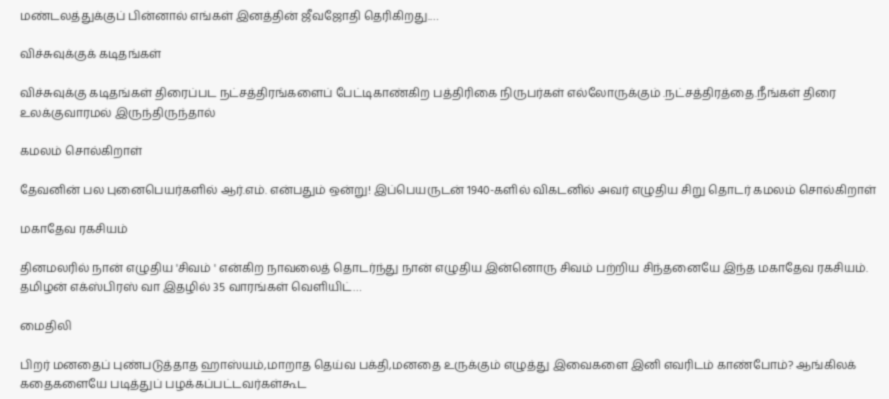மண்டலத்துக்குப் பின்னால் எங்கள் இனத்தின் ஜீவஜோதி தெரிகிறது.…

விச்சுவுக்குக் கடிதங்கள்

விச்சுவுக்கு கடிதங்கள் திரைப்பட நட்சத்திரங்களைப் பேட்டிகாண்கிற பத்திரிகை நிருபர்கள் எல்லோருக்கும் .நட்சத்திரத்தை.நீங்கள் திரை உலக்குவாரமல் இருந்திருந்தால்

கமலம் சொல்கிறாள்

தேவனின் பல புனைபெயர்களில் ஆர்.எம். என்பதும் ஒன்று! இப்பெயருடன் 1940-களில் விகடனில் அவர் எழுதிய சிறு தொடர் கமலம் சொல்கிறாள்

மகாதேவ ரகசியம்

தினமலரில் நான் எழுதிய 'சிவம் ' என்கிற நாவலைத் தொடர்ந்து நான் எழுதிய இன்னொரு சிவம் பற்றிய சிந்தனையே இந்த மகாதேவ ரகசியம். தமிழன் எக்ஸ்பிரஸ் வா இதழில் 35 வாரங்கள் வெளியிட்…

மைதிலி

பிறர் மனதைப் புண்படுத்தாத ஹாஸ்யம்,மாறாத தெய்வ பக்தி,மனதை உருக்கும் எழுத்து இவைகளை இனி எவரிடம் காண்போம்? ஆங்கிலக் கதைகளையே படித்துப் பழக்கப்பட்டவர்கள்கூட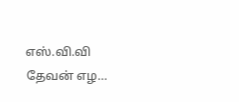எஸ்.வி.வி தேவன் எழ…